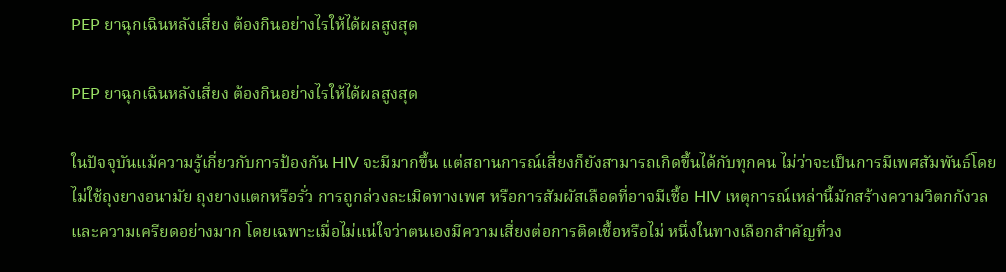PEP ยาฉุกเฉินหลังเสี่ยง ต้องกินอย่างไรให้ได้ผลสูงสุด

PEP ยาฉุกเฉินหลังเสี่ยง ต้องกินอย่างไรให้ได้ผลสูงสุด

ในปัจจุบันแม้ความรู้เกี่ยวกับการป้องกัน HIV จะมีมากขึ้น แต่สถานการณ์เสี่ยงก็ยังสามารถเกิดขึ้นได้กับทุกคน ไม่ว่าจะเป็นการมีเพศสัมพันธ์โดยไม่ใช้ถุงยางอนามัย ถุงยางแตกหรือรั่ว การถูกล่วงละเมิดทางเพศ หรือการสัมผัสเลือดที่อาจมีเชื้อ HIV เหตุการณ์เหล่านี้มักสร้างความวิตกกังวลและความเครียดอย่างมาก โดยเฉพาะเมื่อไม่แน่ใจว่าตนเองมีความเสี่ยงต่อการติดเชื้อหรือไม่ หนึ่งในทางเลือกสำคัญที่วง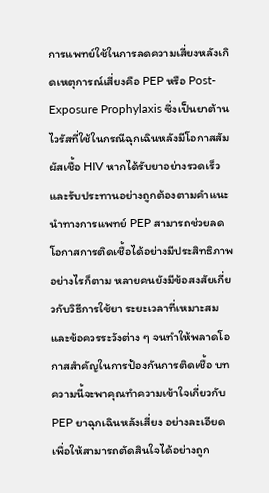การแพทย์ใช้ในการลดความเสี่ยงหลังเกิดเหตุการณ์เสี่ยงคือ PEP หรือ Post-Exposure Prophylaxis ซึ่งเป็นยาต้านไวรัสที่ใช้ในกรณีฉุกเฉินหลังมีโอกาสสัมผัสเชื้อ HIV หากได้รับยาอย่างรวดเร็วและรับประทานอย่างถูกต้องตามคำแนะนำทางการแพทย์ PEP สามารถช่วยลดโอกาสการติดเชื้อได้อย่างมีประสิทธิภาพ อย่างไรก็ตาม หลายคนยังมีข้อสงสัยเกี่ยวกับวิธีการใช้ยา ระยะเวลาที่เหมาะสม และข้อควรระวังต่าง ๆ จนทำให้พลาดโอกาสสำคัญในการป้องกันการติดเชื้อ บทความนี้จะพาคุณทำความเข้าใจเกี่ยวกับ PEP ยาฉุกเฉินหลังเสี่ยง อย่างละเอียด เพื่อให้สามารถตัดสินใจได้อย่างถูก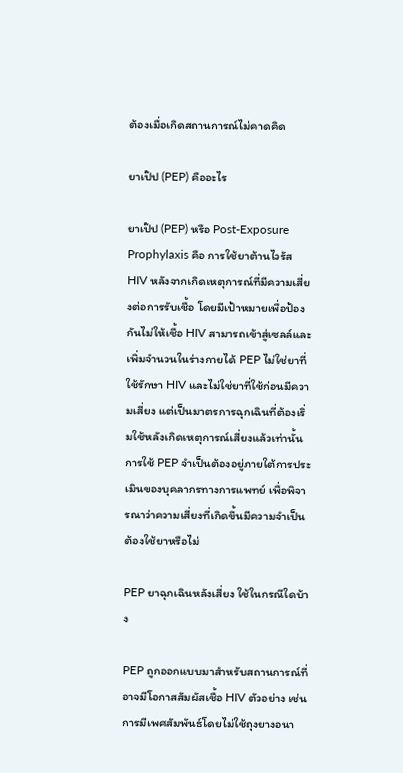ต้องเมื่อเกิดสถานการณ์ไม่คาดคิด

ยาเป๊ป (PEP) คืออะไร

ยาเป๊ป (PEP) หรือ Post-Exposure Prophylaxis คือ การใช้ยาต้านไวรัส HIV หลังจากเกิดเหตุการณ์ที่มีความเสี่ยงต่อการรับเชื้อ โดยมีเป้าหมายเพื่อป้องกันไม่ให้เชื้อ HIV สามารถเข้าสู่เซลล์และเพิ่มจำนวนในร่างกายได้ PEP ไม่ใช่ยาที่ใช้รักษา HIV และไม่ใช่ยาที่ใช้ก่อนมีความเสี่ยง แต่เป็นมาตรการฉุกเฉินที่ต้องเริ่มใช้หลังเกิดเหตุการณ์เสี่ยงแล้วเท่านั้น การใช้ PEP จำเป็นต้องอยู่ภายใต้การประเมินของบุคลากรทางการแพทย์ เพื่อพิจารณาว่าความเสี่ยงที่เกิดขึ้นมีความจำเป็นต้องใช้ยาหรือไม่

PEP ยาฉุกเฉินหลังเสี่ยง ใช้ในกรณีใดบ้าง

PEP ถูกออกแบบมาสำหรับสถานการณ์ที่อาจมีโอกาสสัมผัสเชื้อ HIV ตัวอย่าง เช่น การมีเพศสัมพันธ์โดยไม่ใช้ถุงยางอนา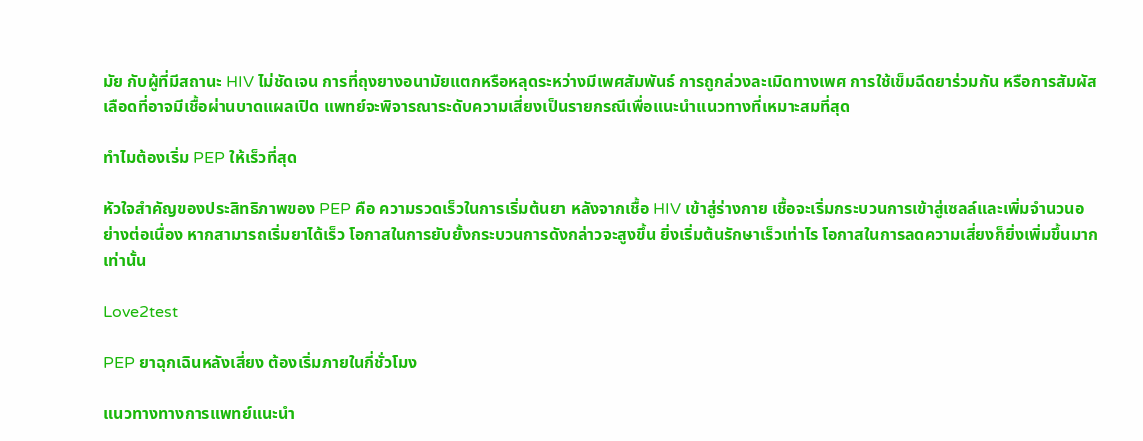มัย กับผู้ที่มีสถานะ HIV ไม่ชัดเจน การที่ถุงยางอนามัยแตกหรือหลุดระหว่างมีเพศสัมพันธ์ การถูกล่วงละเมิดทางเพศ การใช้เข็มฉีดยาร่วมกัน หรือการสัมผัสเลือดที่อาจมีเชื้อผ่านบาดแผลเปิด แพทย์จะพิจารณาระดับความเสี่ยงเป็นรายกรณีเพื่อแนะนำแนวทางที่เหมาะสมที่สุด

ทำไมต้องเริ่ม PEP ให้เร็วที่สุด

หัวใจสำคัญของประสิทธิภาพของ PEP คือ ความรวดเร็วในการเริ่มต้นยา หลังจากเชื้อ HIV เข้าสู่ร่างกาย เชื้อจะเริ่มกระบวนการเข้าสู่เซลล์และเพิ่มจำนวนอย่างต่อเนื่อง หากสามารถเริ่มยาได้เร็ว โอกาสในการยับยั้งกระบวนการดังกล่าวจะสูงขึ้น ยิ่งเริ่มต้นรักษาเร็วเท่าไร โอกาสในการลดความเสี่ยงก็ยิ่งเพิ่มขึ้นมากเท่านั้น

Love2test

PEP ยาฉุกเฉินหลังเสี่ยง ต้องเริ่มภายในกี่ชั่วโมง

แนวทางทางการแพทย์แนะนำ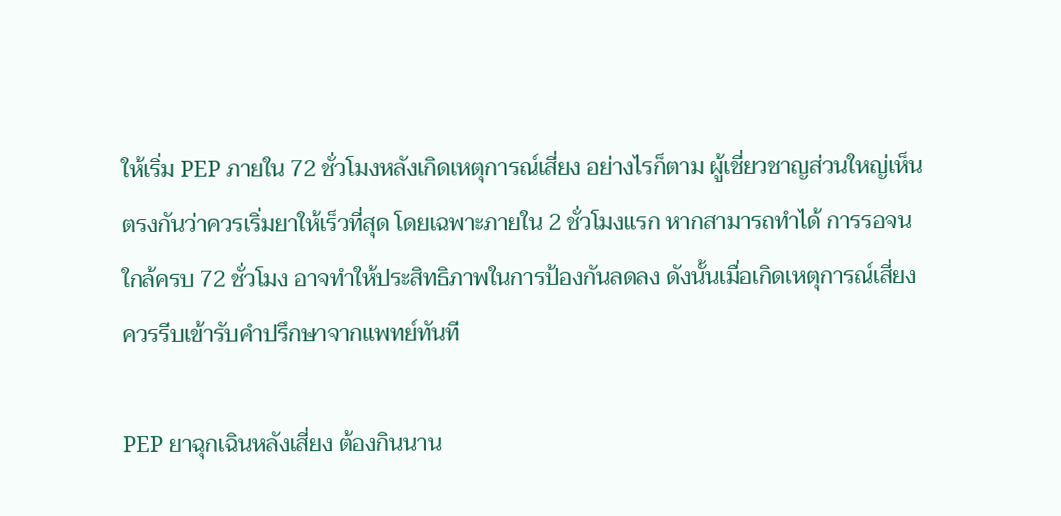ให้เริ่ม PEP ภายใน 72 ชั่วโมงหลังเกิดเหตุการณ์เสี่ยง อย่างไรก็ตาม ผู้เชี่ยวชาญส่วนใหญ่เห็นตรงกันว่าควรเริ่มยาให้เร็วที่สุด โดยเฉพาะภายใน 2 ชั่วโมงแรก หากสามารถทำได้ การรอจนใกล้ครบ 72 ชั่วโมง อาจทำให้ประสิทธิภาพในการป้องกันลดลง ดังนั้นเมื่อเกิดเหตุการณ์เสี่ยง ควรรีบเข้ารับคำปรึกษาจากแพทย์ทันที

PEP ยาฉุกเฉินหลังเสี่ยง ต้องกินนาน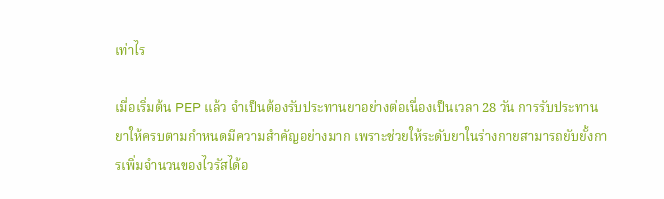เท่าไร

เมื่อเริ่มต้น PEP แล้ว จำเป็นต้องรับประทานยาอย่างต่อเนื่องเป็นเวลา 28 วัน การรับประทานยาให้ครบตามกำหนดมีความสำคัญอย่างมาก เพราะช่วยให้ระดับยาในร่างกายสามารถยับยั้งการเพิ่มจำนวนของไวรัสได้อ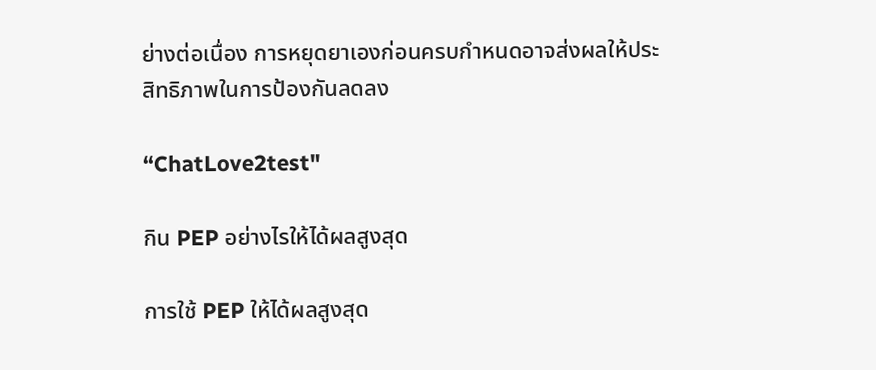ย่างต่อเนื่อง การหยุดยาเองก่อนครบกำหนดอาจส่งผลให้ประสิทธิภาพในการป้องกันลดลง

“ChatLove2test"

กิน PEP อย่างไรให้ได้ผลสูงสุด

การใช้ PEP ให้ได้ผลสูงสุด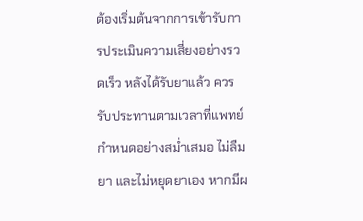ต้องเริ่มต้นจากการเข้ารับการประเมินความเสี่ยงอย่างรวดเร็ว หลังได้รับยาแล้ว ควรรับประทานตามเวลาที่แพทย์กำหนดอย่างสม่ำเสมอ ไม่ลืมยา และไม่หยุดยาเอง หากมีผ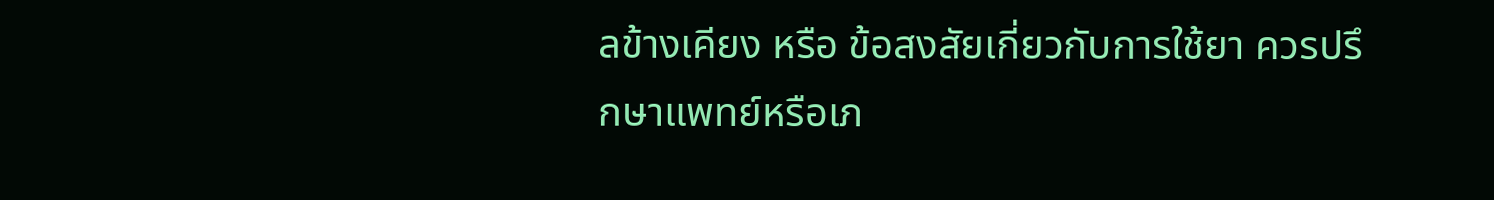ลข้างเคียง หรือ ข้อสงสัยเกี่ยวกับการใช้ยา ควรปรึกษาแพทย์หรือเภ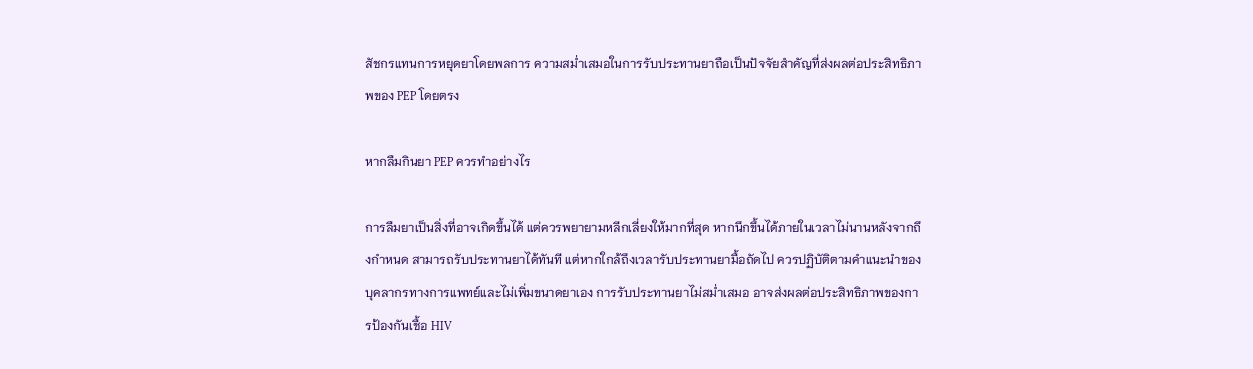สัชกรแทนการหยุดยาโดยพลการ ความสม่ำเสมอในการรับประทานยาถือเป็นปัจจัยสำคัญที่ส่งผลต่อประสิทธิภาพของ PEP โดยตรง

หากลืมกินยา PEP ควรทำอย่างไร

การลืมยาเป็นสิ่งที่อาจเกิดขึ้นได้ แต่ควรพยายามหลีกเลี่ยงให้มากที่สุด หากนึกขึ้นได้ภายในเวลาไม่นานหลังจากถึงกำหนด สามารถรับประทานยาได้ทันที แต่หากใกล้ถึงเวลารับประทานยามื้อถัดไป ควรปฏิบัติตามคำแนะนำของบุคลากรทางการแพทย์และไม่เพิ่มขนาดยาเอง การรับประทานยาไม่สม่ำเสมอ อาจส่งผลต่อประสิทธิภาพของการป้องกันเชื้อ HIV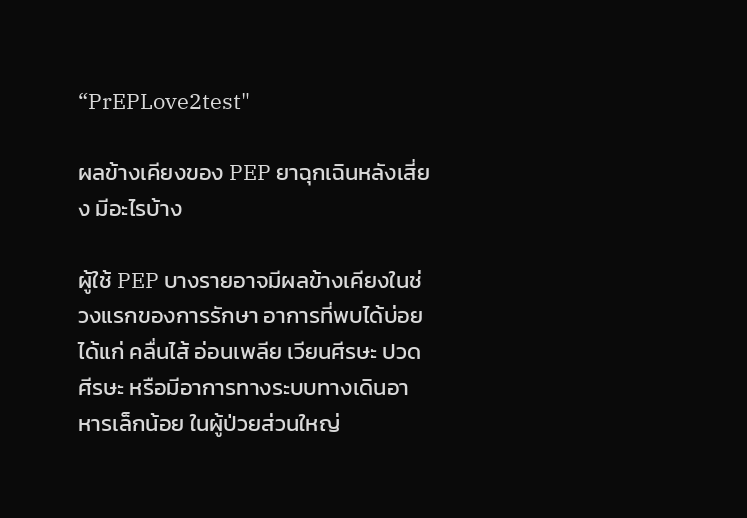“PrEPLove2test"

ผลข้างเคียงของ PEP ยาฉุกเฉินหลังเสี่ยง มีอะไรบ้าง

ผู้ใช้ PEP บางรายอาจมีผลข้างเคียงในช่วงแรกของการรักษา อาการที่พบได้บ่อย ได้แก่ คลื่นไส้ อ่อนเพลีย เวียนศีรษะ ปวดศีรษะ หรือมีอาการทางระบบทางเดินอาหารเล็กน้อย ในผู้ป่วยส่วนใหญ่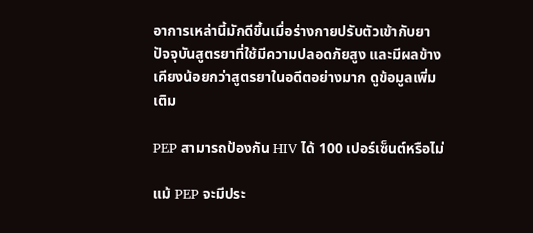อาการเหล่านี้มักดีขึ้นเมื่อร่างกายปรับตัวเข้ากับยา ปัจจุบันสูตรยาที่ใช้มีความปลอดภัยสูง และมีผลข้างเคียงน้อยกว่าสูตรยาในอดีตอย่างมาก ดูข้อมูลเพิ่มเติม

PEP สามารถป้องกัน HIV ได้ 100 เปอร์เซ็นต์หรือไม่

แม้ PEP จะมีประ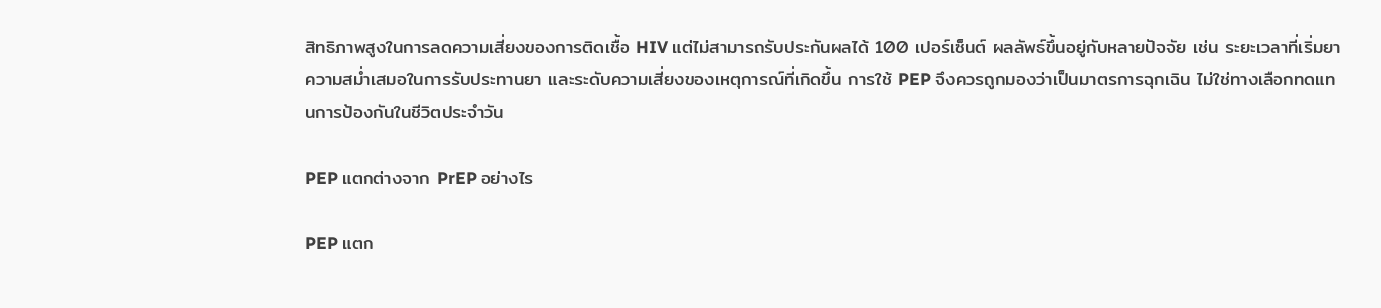สิทธิภาพสูงในการลดความเสี่ยงของการติดเชื้อ HIV แต่ไม่สามารถรับประกันผลได้ 100 เปอร์เซ็นต์ ผลลัพธ์ขึ้นอยู่กับหลายปัจจัย เช่น ระยะเวลาที่เริ่มยา ความสม่ำเสมอในการรับประทานยา และระดับความเสี่ยงของเหตุการณ์ที่เกิดขึ้น การใช้ PEP จึงควรถูกมองว่าเป็นมาตรการฉุกเฉิน ไม่ใช่ทางเลือกทดแทนการป้องกันในชีวิตประจำวัน

PEP แตกต่างจาก PrEP อย่างไร

PEP แตก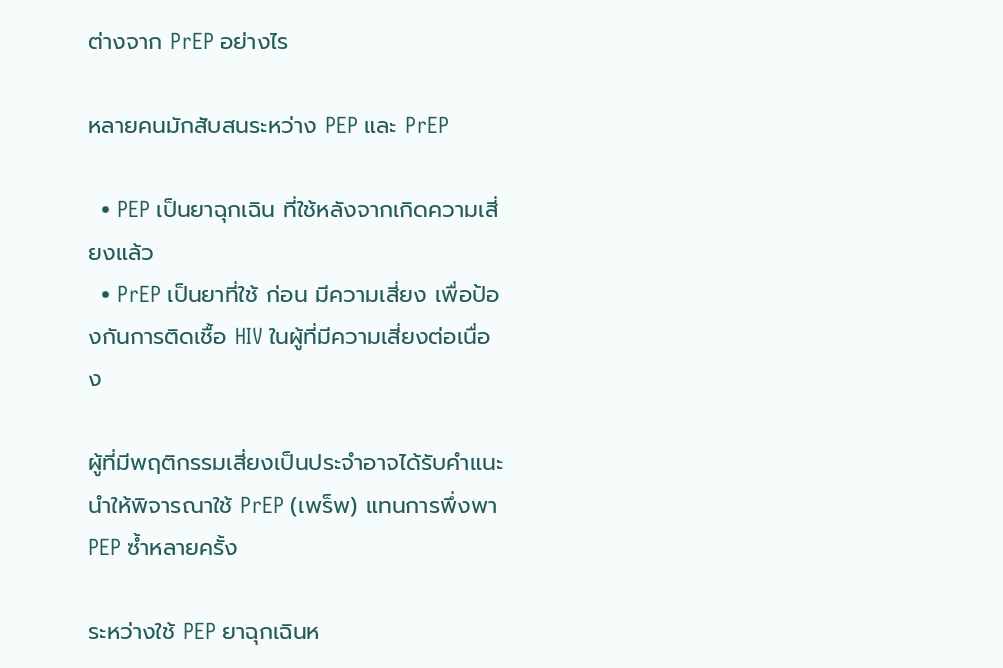ต่างจาก PrEP อย่างไร

หลายคนมักสับสนระหว่าง PEP และ PrEP

  • PEP เป็นยาฉุกเฉิน ที่ใช้หลังจากเกิดความเสี่ยงแล้ว
  • PrEP เป็นยาที่ใช้ ก่อน มีความเสี่ยง เพื่อป้องกันการติดเชื้อ HIV ในผู้ที่มีความเสี่ยงต่อเนื่อง

ผู้ที่มีพฤติกรรมเสี่ยงเป็นประจำอาจได้รับคำแนะนำให้พิจารณาใช้ PrEP (เพร็พ) แทนการพึ่งพา PEP ซ้ำหลายครั้ง

ระหว่างใช้ PEP ยาฉุกเฉินห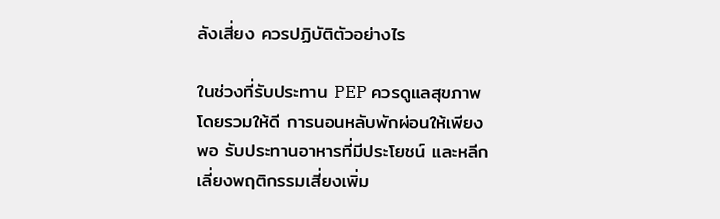ลังเสี่ยง ควรปฏิบัติตัวอย่างไร

ในช่วงที่รับประทาน PEP ควรดูแลสุขภาพโดยรวมให้ดี การนอนหลับพักผ่อนให้เพียงพอ รับประทานอาหารที่มีประโยชน์ และหลีกเลี่ยงพฤติกรรมเสี่ยงเพิ่ม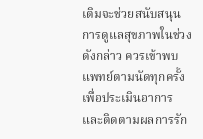เติมจะช่วยสนับสนุนการดูแลสุขภาพในช่วงดังกล่าว ควรเข้าพบแพทย์ตามนัดทุกครั้งเพื่อประเมินอาการ และติดตามผลการรัก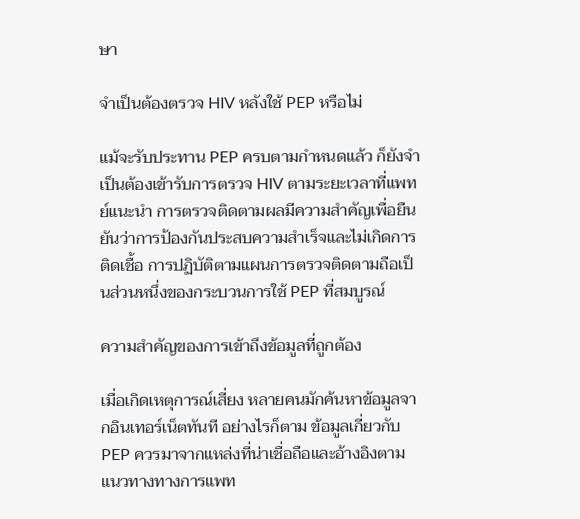ษา

จำเป็นต้องตรวจ HIV หลังใช้ PEP หรือไม่

แม้จะรับประทาน PEP ครบตามกำหนดแล้ว ก็ยังจำเป็นต้องเข้ารับการตรวจ HIV ตามระยะเวลาที่แพทย์แนะนำ การตรวจติดตามผลมีความสำคัญเพื่อยืนยันว่าการป้องกันประสบความสำเร็จและไม่เกิดการติดเชื้อ การปฏิบัติตามแผนการตรวจติดตามถือเป็นส่วนหนึ่งของกระบวนการใช้ PEP ที่สมบูรณ์

ความสำคัญของการเข้าถึงข้อมูลที่ถูกต้อง

เมื่อเกิดเหตุการณ์เสี่ยง หลายคนมักค้นหาข้อมูลจากอินเทอร์เน็ตทันที อย่างไรก็ตาม ข้อมูลเกี่ยวกับ PEP ควรมาจากแหล่งที่น่าเชื่อถือและอ้างอิงตามแนวทางทางการแพท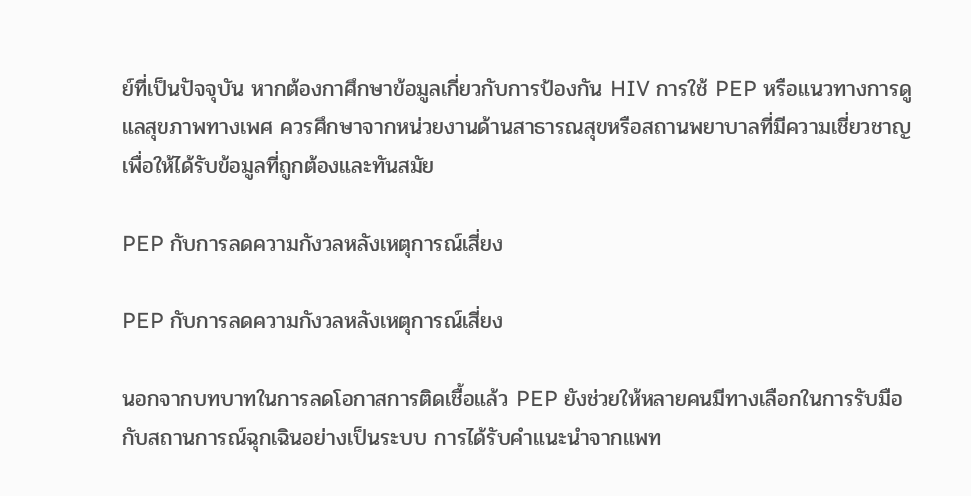ย์ที่เป็นปัจจุบัน หากต้องกาศึกษาข้อมูลเกี่ยวกับการป้องกัน HIV การใช้ PEP หรือแนวทางการดูแลสุขภาพทางเพศ ควรศึกษาจากหน่วยงานด้านสาธารณสุขหรือสถานพยาบาลที่มีความเชี่ยวชาญ เพื่อให้ได้รับข้อมูลที่ถูกต้องและทันสมัย

PEP กับการลดความกังวลหลังเหตุการณ์เสี่ยง

PEP กับการลดความกังวลหลังเหตุการณ์เสี่ยง

นอกจากบทบาทในการลดโอกาสการติดเชื้อแล้ว PEP ยังช่วยให้หลายคนมีทางเลือกในการรับมือกับสถานการณ์ฉุกเฉินอย่างเป็นระบบ การได้รับคำแนะนำจากแพท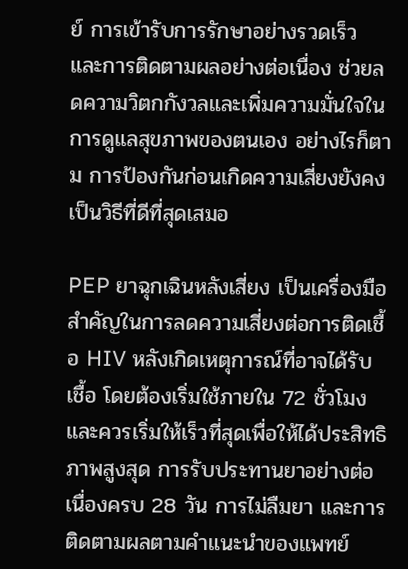ย์ การเข้ารับการรักษาอย่างรวดเร็ว และการติดตามผลอย่างต่อเนื่อง ช่วยลดความวิตกกังวลและเพิ่มความมั่นใจในการดูแลสุขภาพของตนเอง อย่างไรก็ตาม การป้องกันก่อนเกิดความเสี่ยงยังคงเป็นวิธีที่ดีที่สุดเสมอ

PEP ยาฉุกเฉินหลังเสี่ยง เป็นเครื่องมือสำคัญในการลดความเสี่ยงต่อการติดเชื้อ HIV หลังเกิดเหตุการณ์ที่อาจได้รับเชื้อ โดยต้องเริ่มใช้ภายใน 72 ชั่วโมงและควรเริ่มให้เร็วที่สุดเพื่อให้ได้ประสิทธิภาพสูงสุด การรับประทานยาอย่างต่อเนื่องครบ 28 วัน การไม่ลืมยา และการติดตามผลตามคำแนะนำของแพทย์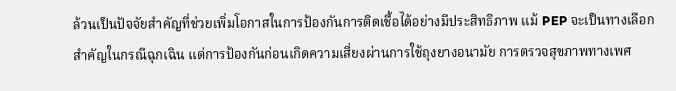ล้วนเป็นปัจจัยสำคัญที่ช่วยเพิ่มโอกาสในการป้องกันการติดเชื้อได้อย่างมีประสิทธิภาพ แม้ PEP จะเป็นทางเลือกสำคัญในกรณีฉุกเฉิน แต่การป้องกันก่อนเกิดความเสี่ยงผ่านการใช้ถุงยางอนามัย การตรวจสุขภาพทางเพศ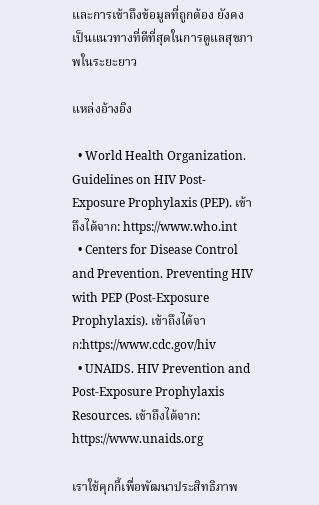และการเข้าถึงข้อมูลที่ถูกต้อง ยังคงเป็นแนวทางที่ดีที่สุดในการดูแลสุขภาพในระยะยาว

แหล่งอ้างอิง

  • World Health Organization. Guidelines on HIV Post-Exposure Prophylaxis (PEP). เข้าถึงได้จาก: https://www.who.int
  • Centers for Disease Control and Prevention. Preventing HIV with PEP (Post-Exposure Prophylaxis). เข้าถึงได้จาก:https://www.cdc.gov/hiv
  • UNAIDS. HIV Prevention and Post-Exposure Prophylaxis Resources. เข้าถึงได้จาก: https://www.unaids.org

เราใช้คุกกี้เพื่อพัฒนาประสิทธิภาพ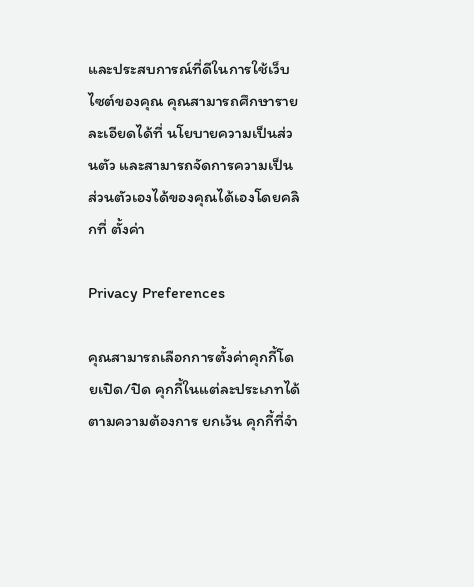และประสบการณ์ที่ดีในการใช้เว็บไซต์ของคุณ คุณสามารถศึกษารายละเอียดได้ที่ นโยบายความเป็นส่วนตัว และสามารถจัดการความเป็นส่วนตัวเองได้ของคุณได้เองโดยคลิกที่ ตั้งค่า

Privacy Preferences

คุณสามารถเลือกการตั้งค่าคุกกี้โดยเปิด/ปิด คุกกี้ในแต่ละประเภทได้ตามความต้องการ ยกเว้น คุกกี้ที่จำ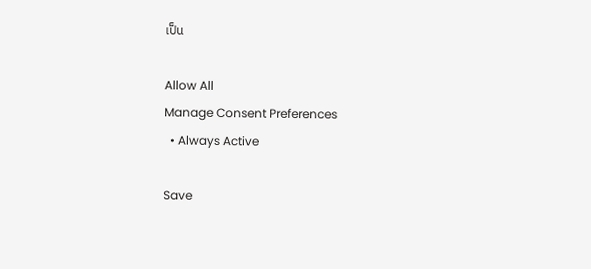เป็น

Allow All
Manage Consent Preferences
  • Always Active

Save